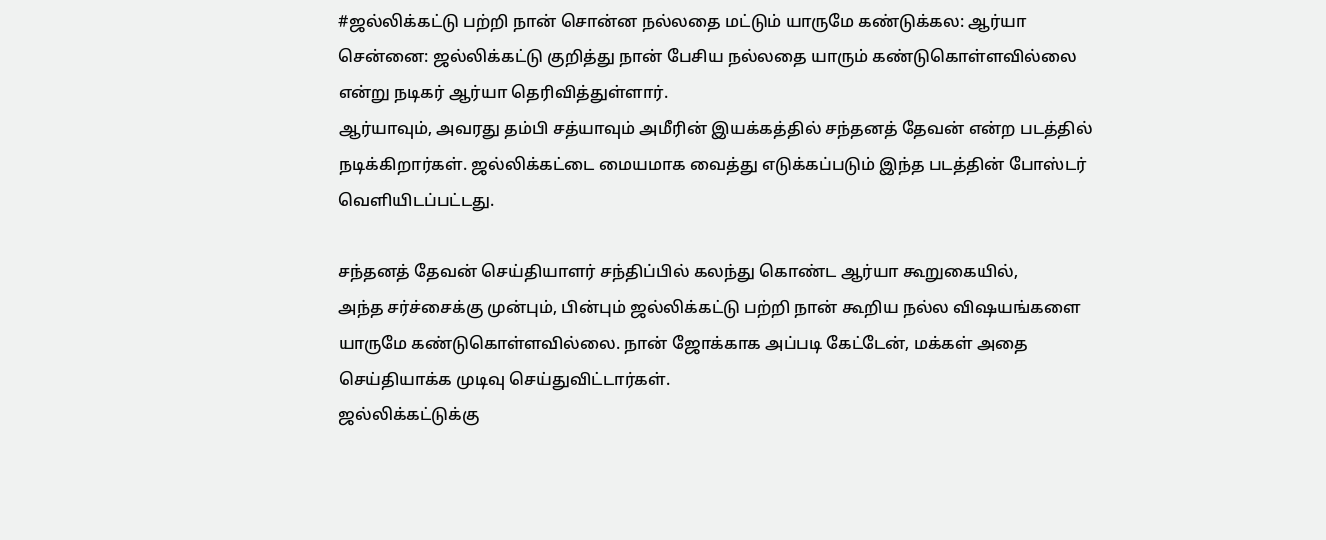#ஜல்லிக்கட்டு பற்றி நான் சொன்ன நல்லதை மட்டும் யாருமே கண்டுக்கல: ஆர்யா
சென்னை: ஜல்லிக்கட்டு குறித்து நான் பேசிய நல்லதை யாரும் கண்டுகொள்ளவில்லை என்று நடிகர் ஆர்யா தெரிவித்துள்ளார்.
ஆர்யாவும், அவரது தம்பி சத்யாவும் அமீரின் இயக்கத்தில் சந்தனத் தேவன் என்ற படத்தில் நடிக்கிறார்கள். ஜல்லிக்கட்டை மையமாக வைத்து எடுக்கப்படும் இந்த படத்தின் போஸ்டர் வெளியிடப்பட்டது.

சந்தனத் தேவன் செய்தியாளர் சந்திப்பில் கலந்து கொண்ட ஆர்யா கூறுகையில்,
அந்த சர்ச்சைக்கு முன்பும், பின்பும் ஜல்லிக்கட்டு பற்றி நான் கூறிய நல்ல விஷயங்களை யாருமே கண்டுகொள்ளவில்லை. நான் ஜோக்காக அப்படி கேட்டேன், மக்கள் அதை செய்தியாக்க முடிவு செய்துவிட்டார்கள்.
ஜல்லிக்கட்டுக்கு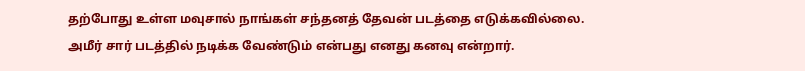தற்போது உள்ள மவுசால் நாங்கள் சந்தனத் தேவன் படத்தை எடுக்கவில்லை. அமீர் சார் படத்தில் நடிக்க வேண்டும் என்பது எனது கனவு என்றார்.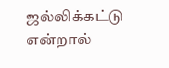ஜல்லிக்கட்டு என்றால்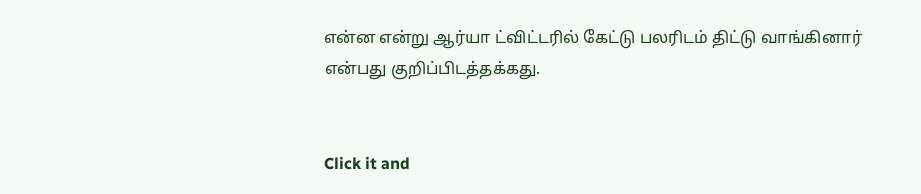என்ன என்று ஆர்யா ட்விட்டரில் கேட்டு பலரிடம் திட்டு வாங்கினார் என்பது குறிப்பிடத்தக்கது.


Click it and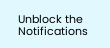Unblock the Notifications